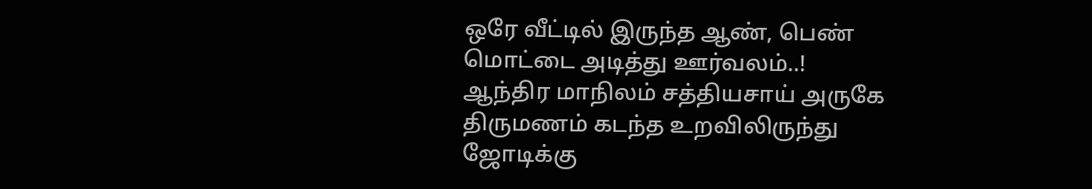ஒரே வீட்டில் இருந்த ஆண், பெண் மொட்டை அடித்து ஊர்வலம்..!
ஆந்திர மாநிலம் சத்தியசாய் அருகே திருமணம் கடந்த உறவிலிருந்து ஜோடிக்கு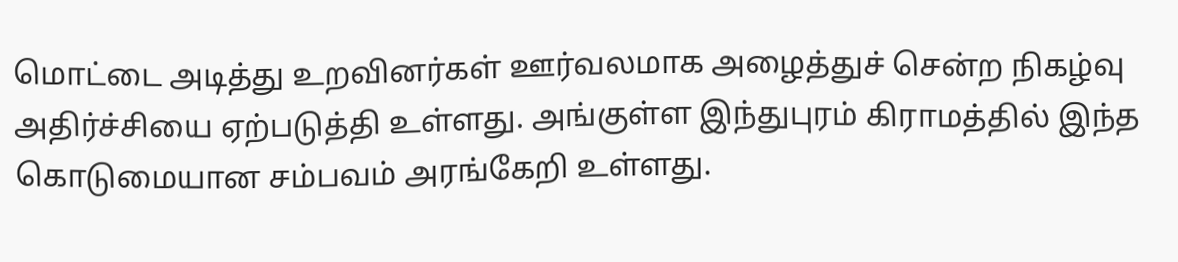மொட்டை அடித்து உறவினர்கள் ஊர்வலமாக அழைத்துச் சென்ற நிகழ்வு அதிர்ச்சியை ஏற்படுத்தி உள்ளது. அங்குள்ள இந்துபுரம் கிராமத்தில் இந்த கொடுமையான சம்பவம் அரங்கேறி உள்ளது.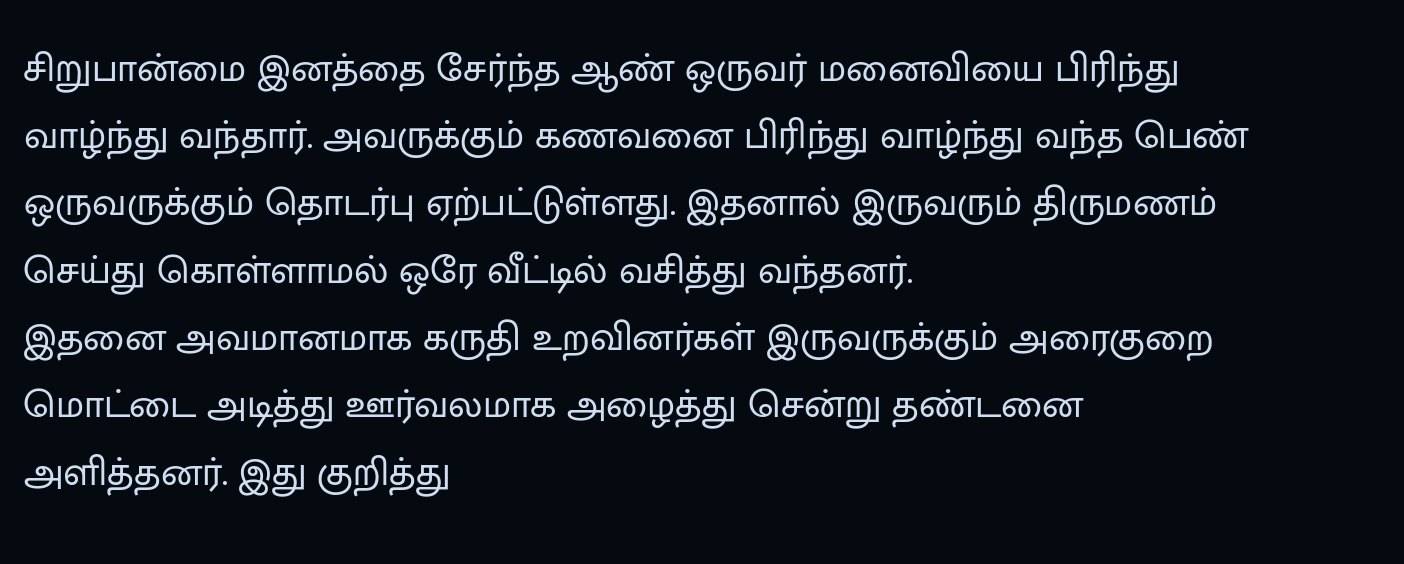சிறுபான்மை இனத்தை சேர்ந்த ஆண் ஒருவர் மனைவியை பிரிந்து வாழ்ந்து வந்தார். அவருக்கும் கணவனை பிரிந்து வாழ்ந்து வந்த பெண் ஒருவருக்கும் தொடர்பு ஏற்பட்டுள்ளது. இதனால் இருவரும் திருமணம் செய்து கொள்ளாமல் ஒரே வீட்டில் வசித்து வந்தனர்.
இதனை அவமானமாக கருதி உறவினர்கள் இருவருக்கும் அரைகுறை மொட்டை அடித்து ஊர்வலமாக அழைத்து சென்று தண்டனை அளித்தனர். இது குறித்து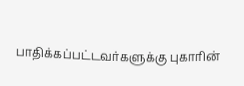பாதிக்கப்பட்டவர்களுக்கு புகாரின்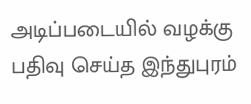அடிப்படையில் வழக்கு பதிவு செய்த இந்துபுரம்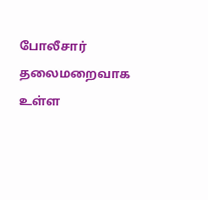போலீசார் தலைமறைவாக உள்ள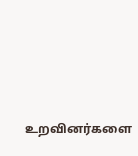உறவினர்களை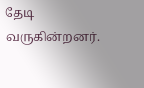தேடி வருகின்றனர்.